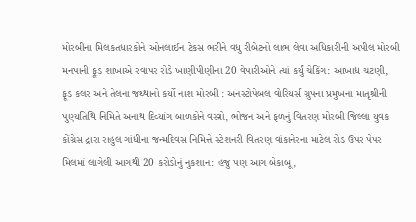મોરબીના મિલકતધારકોને ઓનલાઈન ટેકસ ભરીને વધુ રીબેટનો લાભ લેવા અધિકારીની અપીલ મોરબી મનપાની ફૂડ શાખાએ રવાપર રોડે ખાણીપીણીના 20 વેપારીઓને ત્યાં કર્યું ચેકિંગ: આખાદ્ય ચટણી, ફૂડ કલર અને તેલના જથ્થાનો કર્યો નાશ મોરબી : અનસ્ટોપેબલ વોરિયર્સ ગ્રુપના પ્રમુખના માતૃશ્રીની પુણ્યતિથિ નિમિતે અનાથ દિવ્યાંગ બાળકોને વસ્ત્રો, ભોજન અને ફળનું વિતરણ મોરબી જિલ્લા યુવક કોંગ્રેસ દ્રારા રાહુલ ગાંધીના જન્મદિવસ નિમિત્તે સ્ટેશનરી વિતરણ વાંકાનેરના માટેલ રોડ ઉપર પેપર મિલમાં લાગેલી આગથી 20 કરોડોનું નુકશાન: હજુ પણ આગ બેકાબૂ,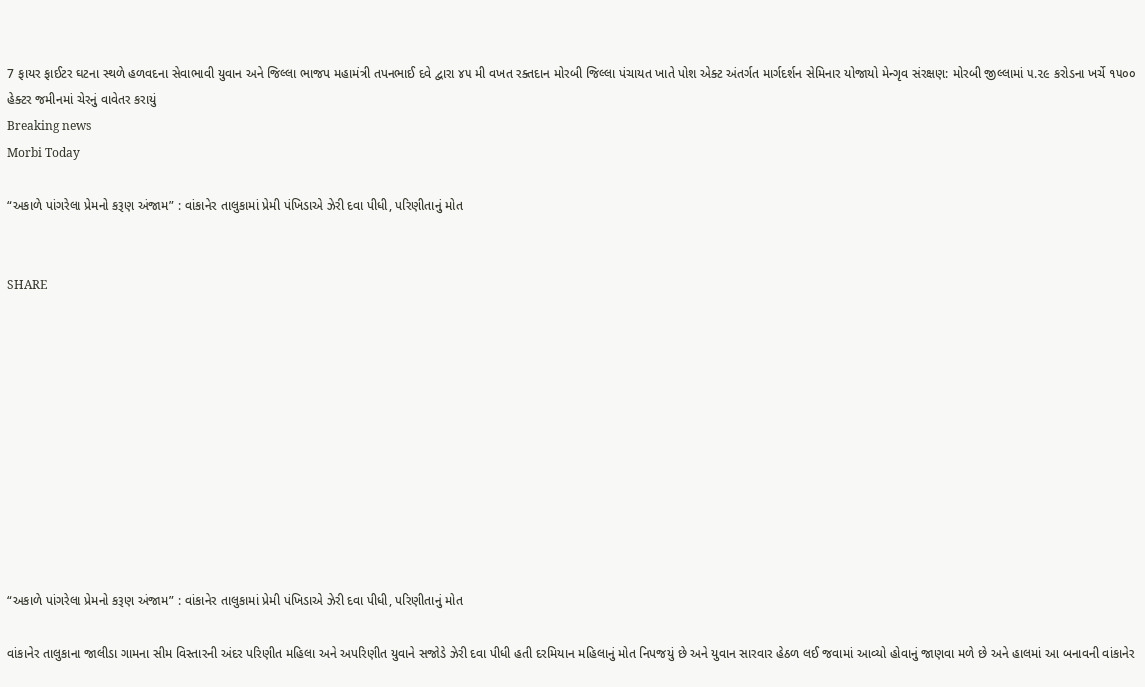7 ફાયર ફાઈટર ઘટના સ્થળે હળવદના સેવાભાવી યુવાન અને જિલ્લા ભાજપ મહામંત્રી તપનભાઈ દવે દ્વારા ૪૫ મી વખત રક્તદાન મોરબી જિલ્લા પંચાયત ખાતે પોશ એક્ટ અંતર્ગત માર્ગદર્શન સેમિનાર યોજાયો મેન્ગૃવ સંરક્ષણ: મોરબી જીલ્લામાં ૫.૨૯ કરોડના ખર્ચે ૧૫૦૦ હેક્ટર જમીનમાં ચેરનું વાવેતર કરાયું
Breaking news
Morbi Today

“અકાળે પાંગરેલા પ્રેમનો કરૂણ અંજામ” : વાંકાનેર તાલુકામાં પ્રેમી પંખિડાએ ઝેરી દવા પીધી, પરિણીતાનું મોત


SHARE











“અકાળે પાંગરેલા પ્રેમનો કરૂણ અંજામ” : વાંકાનેર તાલુકામાં પ્રેમી પંખિડાએ ઝેરી દવા પીધી, પરિણીતાનું મોત

વાંકાનેર તાલુકાના જાલીડા ગામના સીમ વિસ્તારની અંદર પરિણીત મહિલા અને અપરિણીત યુવાને સજોડે ઝેરી દવા પીધી હતી દરમિયાન મહિલાનું મોત નિપજયું છે અને યુવાન સારવાર હેઠળ લઈ જવામાં આવ્યો હોવાનું જાણવા મળે છે અને હાલમાં આ બનાવની વાંકાનેર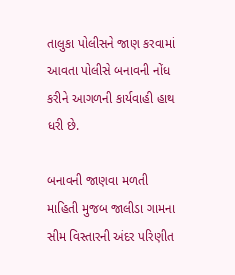તાલુકા પોલીસને જાણ કરવામાં આવતા પોલીસે બનાવની નોંધ કરીને આગળની કાર્યવાહી હાથ ધરી છે.

બનાવની જાણવા મળતી માહિતી મુજબ જાલીડા ગામના સીમ વિસ્તારની અંદર પરિણીત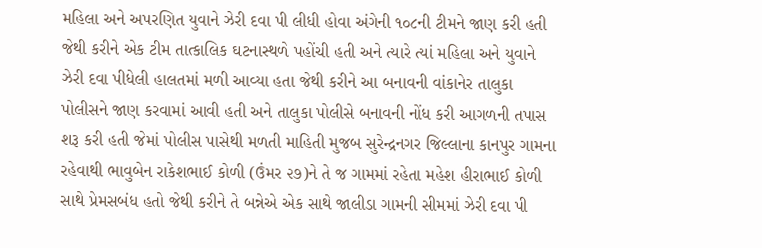મહિલા અને અપરણિત યુવાને ઝેરી દવા પી લીધી હોવા અંગેની ૧૦૮ની ટીમને જાણ કરી હતી જેથી કરીને એક ટીમ તાત્કાલિક ઘટનાસ્થળે પહોંચી હતી અને ત્યારે ત્યાં મહિલા અને યુવાને ઝેરી દવા પીધેલી હાલતમાં મળી આવ્યા હતા જેથી કરીને આ બનાવની વાંકાનેર તાલુકા પોલીસને જાણ કરવામાં આવી હતી અને તાલુકા પોલીસે બનાવની નોંધ કરી આગળની તપાસ શરૂ કરી હતી જેમાં પોલીસ પાસેથી મળતી માહિતી મુજબ સુરેન્દ્રનગર જિલ્લાના કાનપુર ગામના રહેવાથી ભાવુબેન રાકેશભાઈ કોળી (ઉંમર ૨૭)ને તે જ ગામમાં રહેતા મહેશ હીરાભાઈ કોળી સાથે પ્રેમસબંધ હતો જેથી કરીને તે બન્નેએ એક સાથે જાલીડા ગામની સીમમાં ઝેરી દવા પી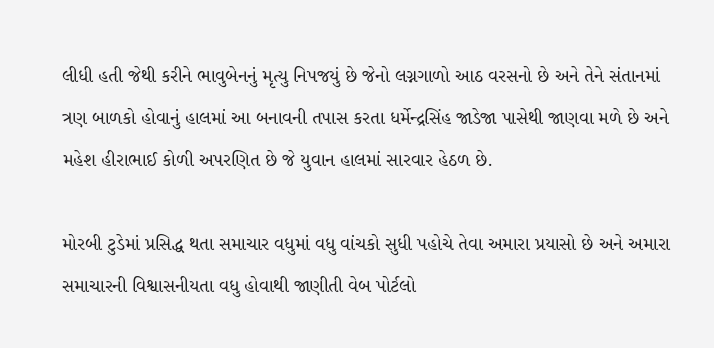લીધી હતી જેથી કરીને ભાવુબેનનું મૃત્યુ નિપજયું છે જેનો લગ્નગાળો આઠ વરસનો છે અને તેને સંતાનમાં ત્રણ બાળકો હોવાનું હાલમાં આ બનાવની તપાસ કરતા ધર્મેન્દ્રસિંહ જાડેજા પાસેથી જાણવા મળે છે અને મહેશ હીરાભાઈ કોળી અપરણિત છે જે યુવાન હાલમાં સારવાર હેઠળ છે.

મોરબી ટુડેમાં પ્રસિદ્ધ થતા સમાચાર વધુમાં વધુ વાંચકો સુધી પહોચે તેવા અમારા પ્રયાસો છે અને અમારા સમાચારની વિશ્વાસનીયતા વધુ હોવાથી જાણીતી વેબ પોર્ટલો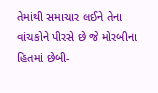તેમાંથી સમાચાર લઈને તેના વાંચકોને પીરસે છે જે મોરબીના હિતમાં છેબી-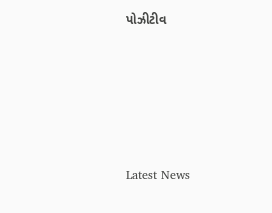પોઝીટીવ






Latest News